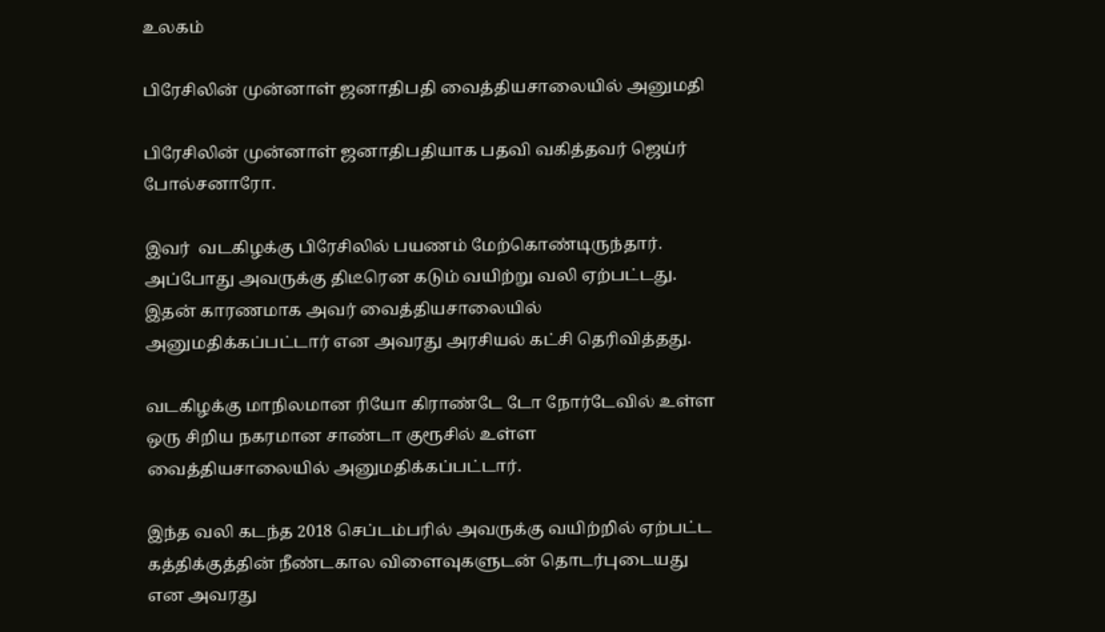உலகம்

பிரேசிலின் முன்னாள் ஜனாதிபதி வைத்தியசாலையில் அனுமதி

பிரேசிலின் முன்னாள் ஜனாதிபதியாக பதவி வகித்தவர் ஜெய்ர் போல்சனாரோ.

இவர்  வடகிழக்கு பிரேசிலில் பயணம் மேற்கொண்டிருந்தார். அப்போது அவருக்கு திடீரென கடும் வயிற்று வலி ஏற்பட்டது. இதன் காரணமாக அவர் வைத்தியசாலையில் அனுமதிக்கப்பட்டார் என அவரது அரசியல் கட்சி தெரிவித்தது.

வடகிழக்கு மாநிலமான ரியோ கிராண்டே டோ நோர்டேவில் உள்ள ஒரு சிறிய நகரமான சாண்டா குரூசில் உள்ள வைத்தியசாலையில் அனுமதிக்கப்பட்டார்.

இந்த வலி கடந்த 2018 செப்டம்பரில் அவருக்கு வயிற்றில் ஏற்பட்ட கத்திக்குத்தின் நீண்டகால விளைவுகளுடன் தொடர்புடையது என அவரது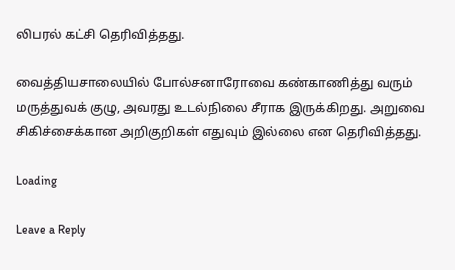லிபரல் கட்சி தெரிவித்தது.

வைத்தியசாலையில் போல்சனாரோவை கண்காணித்து வரும் மருத்துவக் குழு, அவரது உடல்நிலை சீராக இருக்கிறது. அறுவை சிகிச்சைக்கான அறிகுறிகள் எதுவும் இல்லை என தெரிவித்தது.

Loading

Leave a Reply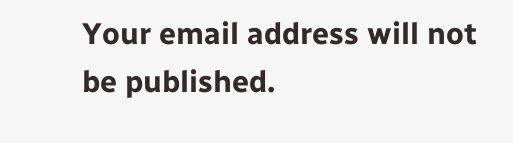Your email address will not be published.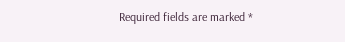Required fields are marked *